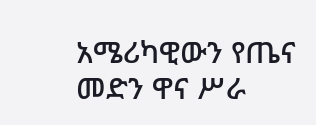አሜሪካዊውን የጤና መድን ዋና ሥራ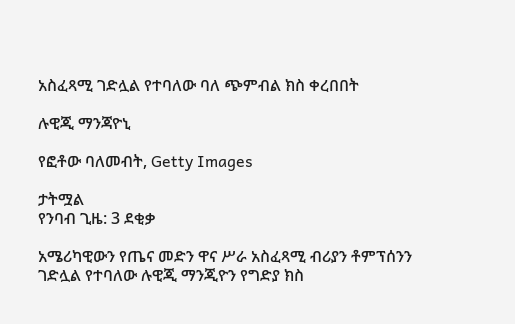አስፈጻሚ ገድሏል የተባለው ባለ ጭምብል ክስ ቀረበበት

ሉዊጂ ማንጃዮኒ

የፎቶው ባለመብት, Getty Images

ታትሟል
የንባብ ጊዜ: 3 ደቂቃ

አሜሪካዊውን የጤና መድን ዋና ሥራ አስፈጻሚ ብሪያን ቶምፕሰንን ገድሏል የተባለው ሉዊጂ ማንጂዮን የግድያ ክስ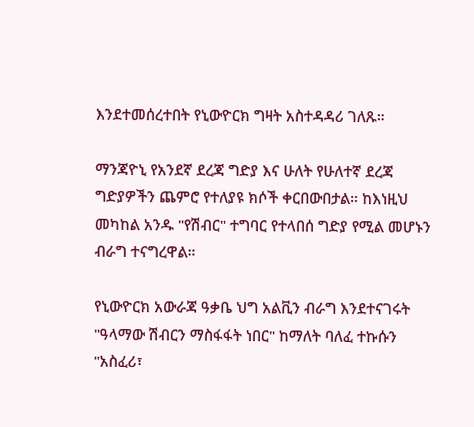እንደተመሰረተበት የኒውዮርክ ግዛት አስተዳዳሪ ገለጹ።

ማንጃዮኒ የአንደኛ ደረጃ ግድያ እና ሁለት የሁለተኛ ደረጃ ግድያዎችን ጨምሮ የተለያዩ ክሶች ቀርበውበታል። ከእነዚህ መካከል አንዱ "የሽብር" ተግባር የተላበሰ ግድያ የሚል መሆኑን ብራግ ተናግረዋል።

የኒውዮርክ አውራጃ ዓቃቤ ህግ አልቪን ብራግ እንደተናገሩት "ዓላማው ሽብርን ማስፋፋት ነበር" ከማለት ባለፈ ተኩሱን "አስፈሪ፣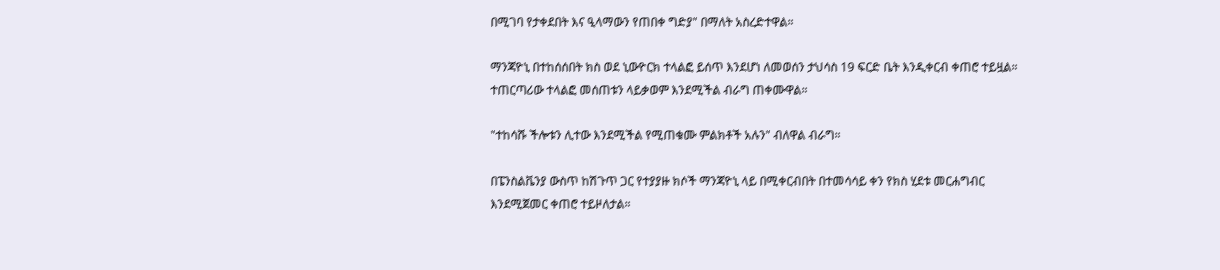በሚገባ የታቀደበት እና ዒላማውን የጠበቀ ግድያ" በማለት አስረድተዋል።

ማንጃዮኒ በተከሰሰበት ክስ ወደ ኒውዮርክ ተላልፎ ይሰጥ እንደሆነ ለመወሰን ታህሳስ 19 ፍርድ ቤት እንዲቀርብ ቀጠሮ ተይዟል። ተጠርጣሪው ተላልፎ መሰጠቱን ላይቃወም እንደሚችል ብራግ ጠቀሙዋል።

"ተከሳሹ ችሎቱን ሊተው እንደሚችል የሚጠቁሙ ምልክቶች አሉን" ብለዋል ብራግ።

በፔንስልቬንያ ውስጥ ከሽጉጥ ጋር የተያያዙ ክሶች ማንጃዮኒ ላይ በሚቀርብበት በተመሳሳይ ቀን የክስ ሂደቱ መርሐግብር እንደሚጀመር ቀጠሮ ተይዞለታል።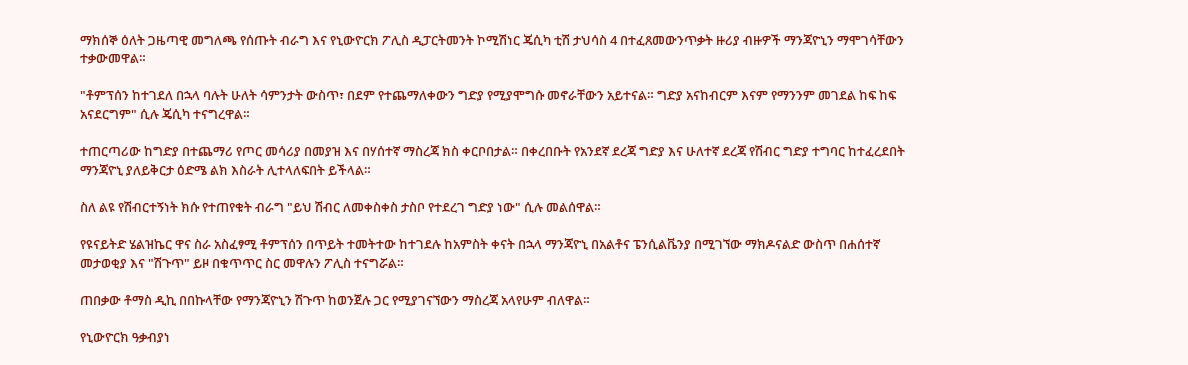ማክሰኞ ዕለት ጋዜጣዊ መግለጫ የሰጡት ብራግ እና የኒውዮርክ ፖሊስ ዲፓርትመንት ኮሚሽነር ጄሲካ ቲሽ ታህሳስ 4 በተፈጸመውንጥቃት ዙሪያ ብዙዎች ማንጃዮኒን ማሞገሳቸውን ተቃውመዋል።

"ቶምፕሰን ከተገደለ በኋላ ባሉት ሁለት ሳምንታት ውስጥ፣ በደም የተጨማለቀውን ግድያ የሚያሞግሱ መኖራቸውን አይተናል። ግድያ አናከብርም እናም የማንንም መገደል ከፍ ከፍ አናደርግም" ሲሉ ጄሲካ ተናግረዋል።

ተጠርጣሪው ከግድያ በተጨማሪ የጦር መሳሪያ በመያዝ እና በሃሰተኛ ማስረጃ ክስ ቀርቦበታል። በቀረበቡት የአንደኛ ደረጃ ግድያ እና ሁለተኛ ደረጃ የሽብር ግድያ ተግባር ከተፈረደበት ማንጃዮኒ ያለይቅርታ ዕድሜ ልክ እስራት ሊተላለፍበት ይችላል።

ስለ ልዩ የሽብርተኝነት ክሱ የተጠየቁት ብራግ "ይህ ሽብር ለመቀስቀስ ታስቦ የተደረገ ግድያ ነው" ሲሉ መልሰዋል።

የዩናይትድ ሄልዝኬር ዋና ስራ አስፈፃሚ ቶምፕሰን በጥይት ተመትተው ከተገደሉ ከአምስት ቀናት በኋላ ማንጃዮኒ በአልቶና ፔንሲልቬንያ በሚገኘው ማክዶናልድ ውስጥ በሐሰተኛ መታወቂያ እና "ሽጉጥ" ይዞ በቁጥጥር ስር መዋሉን ፖሊስ ተናግሯል።

ጠበቃው ቶማስ ዲኪ በበኩላቸው የማንጃዮኒን ሽጉጥ ከወንጀሉ ጋር የሚያገናኘውን ማስረጃ አላየሁም ብለዋል።

የኒውዮርክ ዓቃብያነ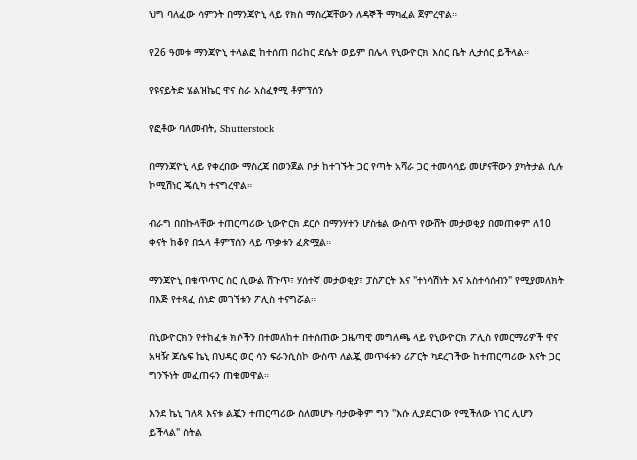ህግ ባለፈው ሳምንት በማንጃዮኒ ላይ የክስ ማስረጃቸውን ለዳኞች ማካፈል ጀምረዋል።

የ26 ዓመቱ ማንጃዮኒ ተላልፎ ከተሰጠ በሪከር ደሴት ወይም በሌላ የኒውዮርክ እስር ቤት ሊታሰር ይችላል።

የዩናይትድ ሄልዝኬር ዋና ስራ አስፈፃሚ ቶምፕሰን

የፎቶው ባለመብት, Shutterstock

በማንጃዮኒ ላይ የቀረበው ማስረጃ በወንጀል ቦታ ከተገኙት ጋር የጣት አሻራ ጋር ተመሳሳይ መሆናቸውን ያካትታል ሲሉ ኮሚሽነር ጄሲካ ተናግረዋል።

ብራግ በበኩላቸው ተጠርጣሪው ኒውዮርክ ደርሶ በማንሃተን ሆስቴል ውስጥ የውሸት መታወቂያ በመጠቀም ለ10 ቀናት ከቆየ በኋላ ቶምፕሰን ላይ ጥቃቱን ፈጽሟል።

ማንጃዮኒ በቁጥጥር ስር ሲውል ሽጉጥ፣ ሃሰተኛ መታወቂያ፣ ፓስፖርት እና "ተነሳሽነት እና አስተሳሰብን" የሚያመለክት በእጅ የተጻፈ ሰነድ መገኘቱን ፖሊስ ተናግሯል።

በኒውዮርክን የተከፈቱ ክሶችን በተመለከተ በተሰጠው ጋዜጣዊ መግለጫ ላይ የኒውዮርክ ፖሊስ የመርማሪዎች ዋና አዛዥ ጆሴፍ ኬኒ በህዳር ወር ሳን ፍራንሲስኮ ውስጥ ለልጇ መጥፋቱን ሪፖርት ካደረገችው ከተጠርጣሪው እናት ጋር ግንኙነት መፈጠሩን ጠቁመዋል።

እንደ ኬኒ ገለጻ እናቱ ልጇን ተጠርጣሪው ስለመሆኑ ባታውቅም ግን "እሱ ሊያደርገው የሚችለው ነገር ሊሆን ይችላል" ስትል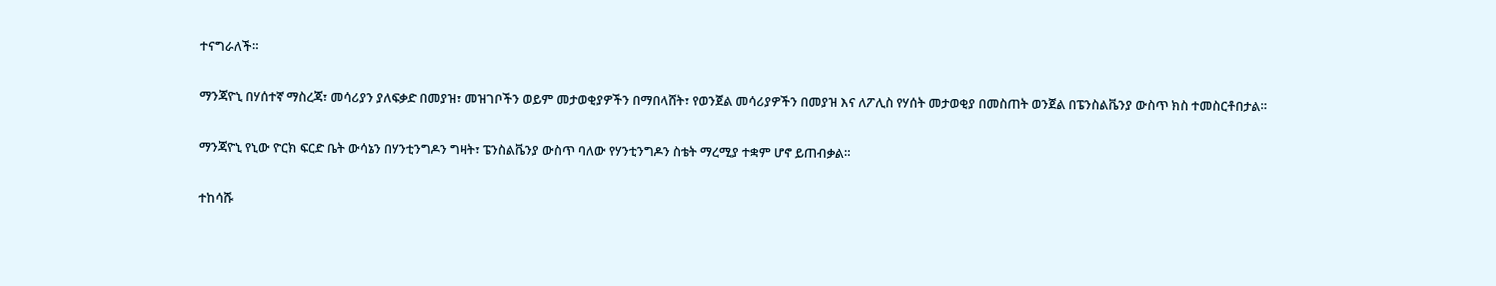ተናግራለች።

ማንጃዮኒ በሃሰተኛ ማስረጃ፣ መሳሪያን ያለፍቃድ በመያዝ፣ መዝገቦችን ወይም መታወቂያዎችን በማበላሸት፣ የወንጀል መሳሪያዎችን በመያዝ እና ለፖሊስ የሃሰት መታወቂያ በመስጠት ወንጀል በፔንስልቬንያ ውስጥ ክስ ተመስርቶበታል።

ማንጃዮኒ የኒው ዮርክ ፍርድ ቤት ውሳኔን በሃንቲንግዶን ግዛት፣ ፔንስልቬንያ ውስጥ ባለው የሃንቲንግዶን ስቴት ማረሚያ ተቋም ሆኖ ይጠብቃል።

ተከሳሹ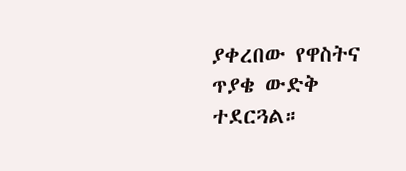ያቀረበው የዋስትና ጥያቄ ውድቅ ተደርጓል።